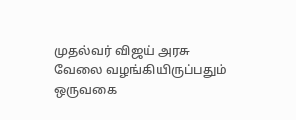முதல்வர் விஜய் அரசு வேலை வழங்கியிருப்பதும் ஒருவகை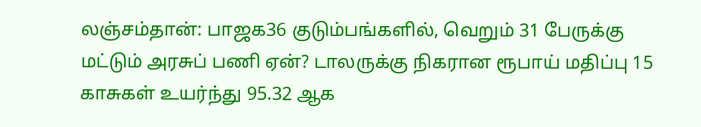லஞ்சம்தான்: பாஜக36 குடும்பங்களில், வெறும் 31 பேருக்கு மட்டும் அரசுப் பணி ஏன்? டாலருக்கு நிகரான ரூபாய் மதிப்பு 15 காசுகள் உயர்ந்து 95.32 ஆக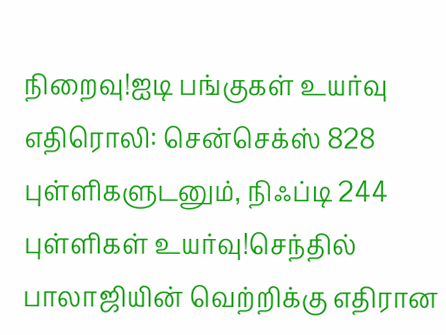நிறைவு!ஐடி பங்குகள் உயர்வு எதிரொலி: சென்செக்ஸ் 828 புள்ளிகளுடனும், நிஃப்டி 244 புள்ளிகள் உயர்வு!செந்தில் பாலாஜியின் வெற்றிக்கு எதிரான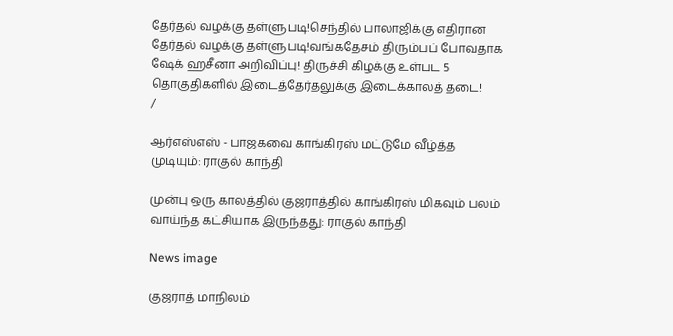தேர்தல் வழக்கு தள்ளுபடி!செந்தில் பாலாஜிக்கு எதிரான தேர்தல் வழக்கு தள்ளுபடி!வங்கதேசம் திரும்பப் போவதாக ஷேக் ஹசீனா அறிவிப்பு! திருச்சி கிழக்கு உள்பட 5 தொகுதிகளில் இடைத்தேர்தலுக்கு இடைக்காலத் தடை!
/

ஆர்எஸ்எஸ் - பாஜகவை காங்கிரஸ் மட்டுமே வீழ்த்த முடியும்: ராகுல் காந்தி

முன்பு ஒரு காலத்தில் குஜராத்தில் காங்கிரஸ் மிகவும் பலம் வாய்ந்த கட்சியாக இருந்தது: ராகுல் காந்தி

News image

குஜராத் மாநிலம்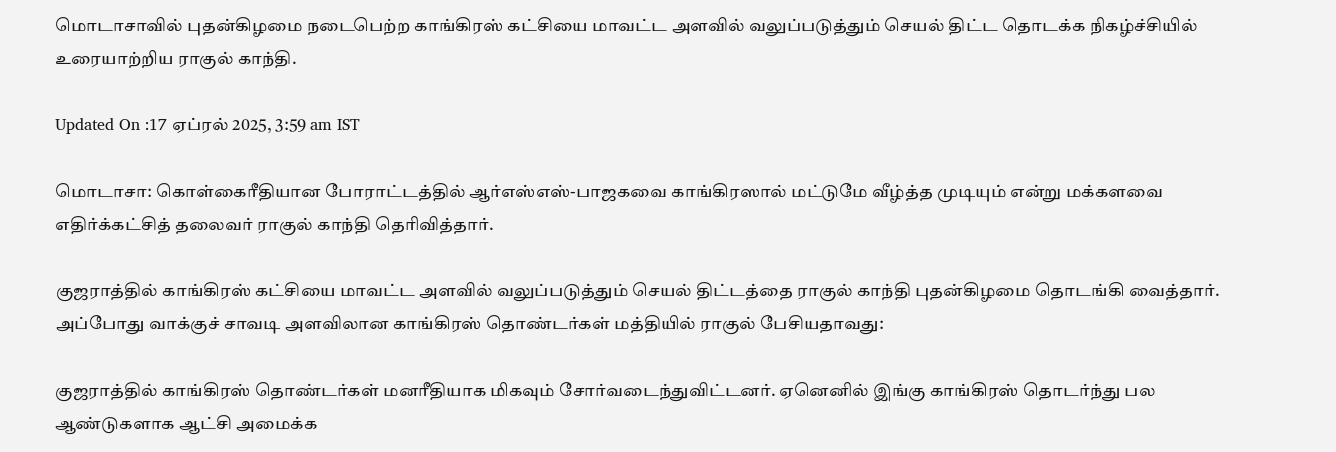மொடாசாவில் புதன்கிழமை நடைபெற்ற காங்கிரஸ் கட்சியை மாவட்ட அளவில் வலுப்படுத்தும் செயல் திட்ட தொடக்க நிகழ்ச்சியில் உரையாற்றிய ராகுல் காந்தி.

Updated On :17 ஏப்ரல் 2025, 3:59 am IST

மொடாசா: கொள்கைரீதியான போராட்டத்தில் ஆர்எஸ்எஸ்-பாஜகவை காங்கிரஸால் மட்டுமே வீழ்த்த முடியும் என்று மக்களவை எதிர்க்கட்சித் தலைவர் ராகுல் காந்தி தெரிவித்தார்.

குஜராத்தில் காங்கிரஸ் கட்சியை மாவட்ட அளவில் வலுப்படுத்தும் செயல் திட்டத்தை ராகுல் காந்தி புதன்கிழமை தொடங்கி வைத்தார். அப்போது வாக்குச் சாவடி அளவிலான காங்கிரஸ் தொண்டர்கள் மத்தியில் ராகுல் பேசியதாவது:

குஜராத்தில் காங்கிரஸ் தொண்டர்கள் மனரீதியாக மிகவும் சோர்வடைந்துவிட்டனர். ஏனெனில் இங்கு காங்கிரஸ் தொடர்ந்து பல ஆண்டுகளாக ஆட்சி அமைக்க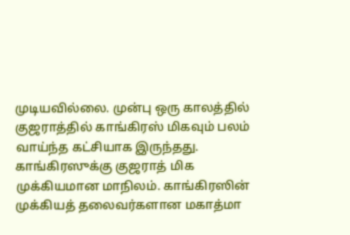முடியவில்லை. முன்பு ஒரு காலத்தில் குஜராத்தில் காங்கிரஸ் மிகவும் பலம் வாய்ந்த கட்சியாக இருந்தது. காங்கிரஸுக்கு குஜராத் மிக முக்கியமான மாநிலம். காங்கிரஸின் முக்கியத் தலைவர்களான மகாத்மா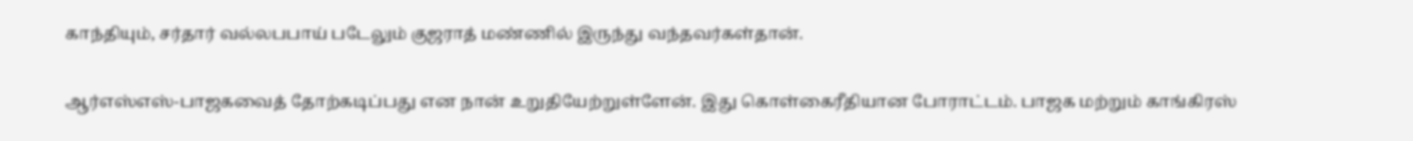காந்தியும், சர்தார் வல்லபபாய் படேலும் குஜராத் மண்ணில் இருந்து வந்தவர்கள்தான்.

ஆர்எஸ்எஸ்-பாஜகவைத் தோற்கடிப்பது என நான் உறுதியேற்றுள்ளேன். இது கொள்கைரீதியான போராட்டம். பாஜக மற்றும் காங்கிரஸ்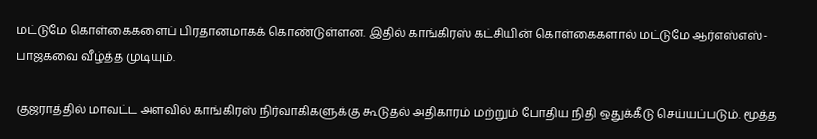மட்டுமே கொள்கைகளைப் பிரதானமாகக் கொண்டுள்ளன. இதில் காங்கிரஸ் கட்சியின் கொள்கைகளால் மட்டுமே ஆர்எஸ்எஸ்-பாஜகவை வீழ்த்த முடியும்.

குஜராத்தில் மாவட்ட அளவில் காங்கிரஸ் நிர்வாகிகளுக்கு கூடுதல் அதிகாரம் மற்றும் போதிய நிதி ஒதுக்கீடு செய்யப்படும். மூத்த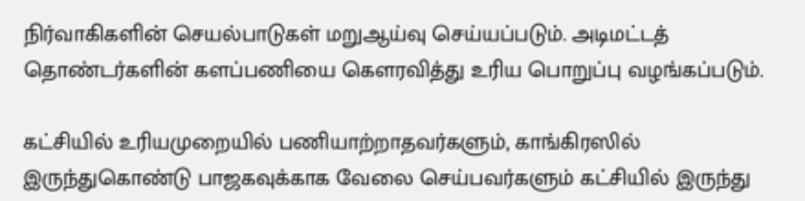நிர்வாகிகளின் செயல்பாடுகள் மறுஆய்வு செய்யப்படும். அடிமட்டத் தொண்டர்களின் களப்பணியை கௌரவித்து உரிய பொறுப்பு வழங்கப்படும்.

கட்சியில் உரியமுறையில் பணியாற்றாதவர்களும், காங்கிரஸில் இருந்துகொண்டு பாஜகவுக்காக வேலை செய்பவர்களும் கட்சியில் இருந்து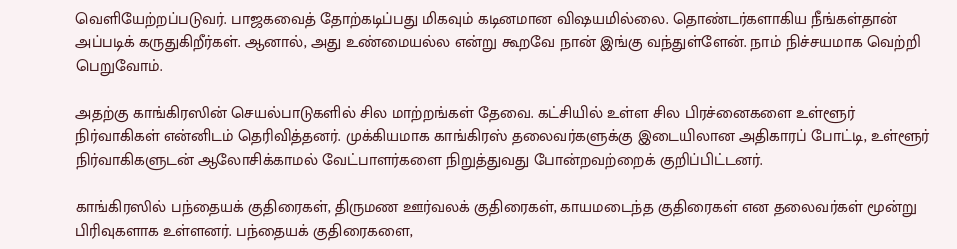வெளியேற்றப்படுவர். பாஜகவைத் தோற்கடிப்பது மிகவும் கடினமான விஷயமில்லை. தொண்டர்களாகிய நீங்கள்தான் அப்படிக் கருதுகிறீர்கள். ஆனால், அது உண்மையல்ல என்று கூறவே நான் இங்கு வந்துள்ளேன். நாம் நிச்சயமாக வெற்றி பெறுவோம்.

அதற்கு காங்கிரஸின் செயல்பாடுகளில் சில மாற்றங்கள் தேவை. கட்சியில் உள்ள சில பிரச்னைகளை உள்ளூர் நிர்வாகிகள் என்னிடம் தெரிவித்தனர். முக்கியமாக காங்கிரஸ் தலைவர்களுக்கு இடையிலான அதிகாரப் போட்டி, உள்ளூர் நிர்வாகிகளுடன் ஆலோசிக்காமல் வேட்பாளர்களை நிறுத்துவது போன்றவற்றைக் குறிப்பிட்டனர்.

காங்கிரஸில் பந்தையக் குதிரைகள், திருமண ஊர்வலக் குதிரைகள், காயமடைந்த குதிரைகள் என தலைவர்கள் மூன்று பிரிவுகளாக உள்ளனர். பந்தையக் குதிரைகளை,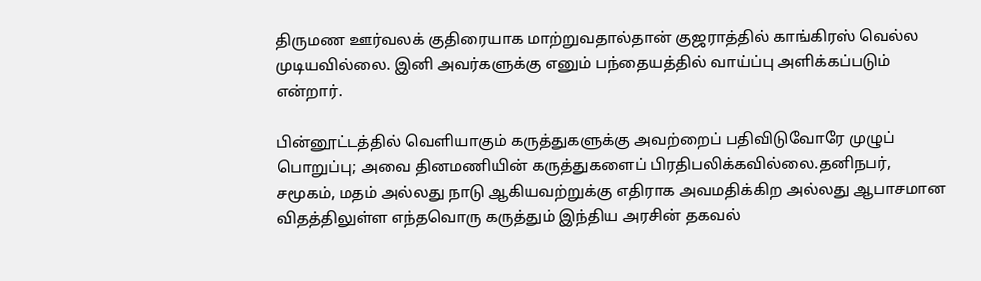திருமண ஊர்வலக் குதிரையாக மாற்றுவதால்தான் குஜராத்தில் காங்கிரஸ் வெல்ல முடியவில்லை. இனி அவர்களுக்கு எனும் பந்தையத்தில் வாய்ப்பு அளிக்கப்படும் என்றார்.

பின்னூட்டத்தில் வெளியாகும் கருத்துகளுக்கு அவற்றைப் பதிவிடுவோரே முழுப் பொறுப்பு; அவை தினமணியின் கருத்துகளைப் பிரதிபலிக்கவில்லை.தனிநபர், சமூகம், மதம் அல்லது நாடு ஆகியவற்றுக்கு எதிராக அவமதிக்கிற அல்லது ஆபாசமான விதத்திலுள்ள எந்தவொரு கருத்தும் இந்திய அரசின் தகவல்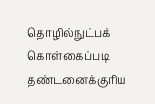தொழில்நுட்பக் கொள்கைப்படி தண்டனைக்குரிய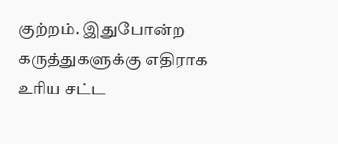குற்றம். இதுபோன்ற கருத்துகளுக்கு எதிராக உரிய சட்ட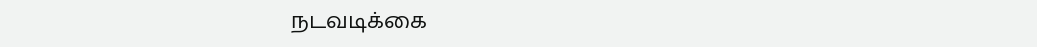நடவடிக்கை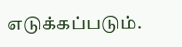எடுக்கப்படும்.